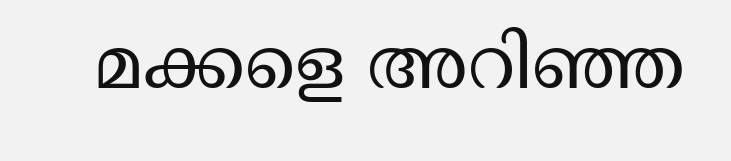മക്കളെ അറിഞ്ഞ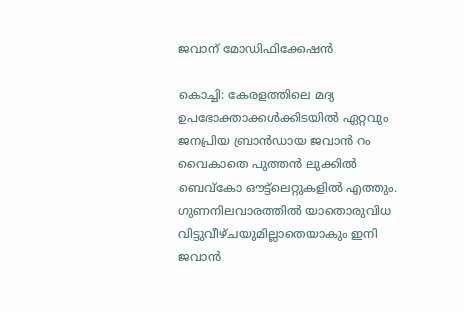ജവാന് മോഡിഫിക്കേഷന്‍

കൊച്ചി: കേരളത്തിലെ മദ്യ ഉപഭോക്താക്കൾക്കിടയിൽ ഏറ്റവും ജനപ്രിയ ബ്രാൻഡായ ജവാൻ റം വൈകാതെ പുത്തൻ ലുക്കിൽ ബെവ്‌കോ ഔട്ട്‌ലെറ്റുകളിൽ എത്തും. ഗുണനിലവാരത്തിൽ യാതൊരുവിധ വിട്ടുവീഴ്ചയുമില്ലാതെയാകും ഇനി ജവാൻ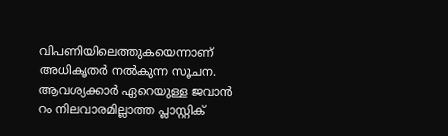വിപണിയിലെത്തുകയെന്നാണ് അധികൃതർ നൽകുന്ന സൂചന. ആവശ്യക്കാർ ഏറെയുള്ള ജവാൻ റം നിലവാരമില്ലാത്ത പ്ലാസ്റ്റിക്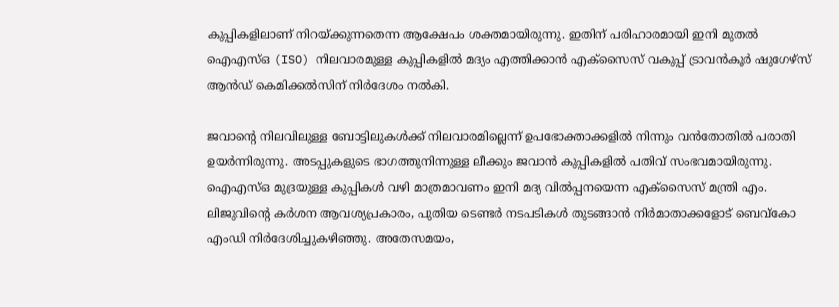കുപ്പികളിലാണ് നിറയ്ക്കുന്നതെന്ന ആക്ഷേപം ശക്തമായിരുന്നു. ഇതിന് പരിഹാരമായി ഇനി മുതൽ ഐഎസ്ഒ (ISO) നിലവാരമുള്ള കുപ്പികളിൽ മദ്യം എത്തിക്കാൻ എക്‌സൈസ് വകുപ്പ് ട്രാവൻകൂർ ഷുഗേഴ്‌സ് ആൻഡ് കെമിക്കൽസിന് നിർദേശം നൽകി.

ജവാന്റെ നിലവിലുള്ള ബോട്ടിലുകൾക്ക് നിലവാരമില്ലെന്ന് ഉപഭോക്താക്കളിൽ നിന്നും വൻതോതിൽ പരാതി ഉയർന്നിരുന്നു. അടപ്പുകളുടെ ഭാഗത്തുനിന്നുള്ള ലീക്കും ജവാൻ കുപ്പികളിൽ പതിവ് സംഭവമായിരുന്നു. ഐഎസ്ഒ മുദ്രയുള്ള കുപ്പികൾ വഴി മാത്രമാവണം ഇനി മദ്യ വിൽപ്പനയെന്ന എക്‌സൈസ് മന്ത്രി എം. ലിജുവിന്റെ കർശന ആവശ്യപ്രകാരം, പുതിയ ടെണ്ടർ നടപടികൾ തുടങ്ങാൻ നിർമാതാക്കളോട് ബെവ്‌കോ എംഡി നിർദേശിച്ചുകഴിഞ്ഞു. അതേസമയം,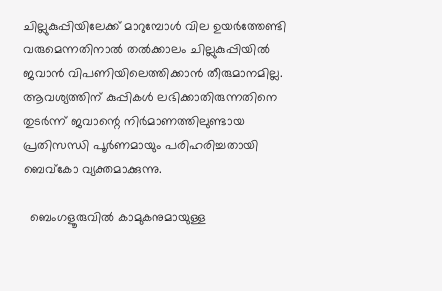ചില്ലുകുപ്പിയിലേക്ക് മാറുമ്പോൾ വില ഉയർത്തേണ്ടി വരുമെന്നതിനാൽ തൽക്കാലം ചില്ലുകുപ്പിയിൽ ജവാൻ വിപണിയിലെത്തിക്കാൻ തീരുമാനമില്ല. ആവശ്യത്തിന് കുപ്പികൾ ലഭിക്കാതിരുന്നതിനെ തുടർന്ന് ജവാന്റെ നിർമാണത്തിലുണ്ടായ പ്രതിസന്ധി പൂർണമായും പരിഹരിച്ചതായി ബെവ്‌കോ വ്യക്തമാക്കുന്നു.

  ബെംഗളൂരുവിൽ കാമുകനുമായുള്ള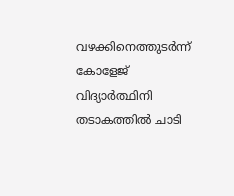വഴക്കിനെത്തുടർന്ന് കോളേജ് വിദ്യാർത്ഥിനി തടാകത്തിൽ ചാടി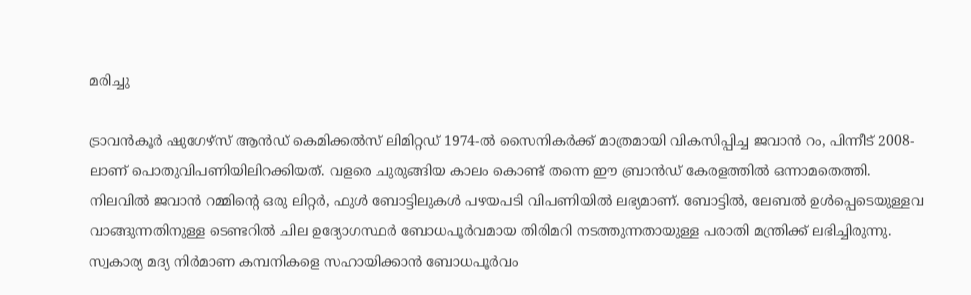മരിച്ചു

ട്രാവൻകൂർ ഷുഗേഴ്‌സ് ആൻഡ് കെമിക്കൽസ് ലിമിറ്റഡ് 1974-ൽ സൈനികർക്ക് മാത്രമായി വികസിപ്പിച്ച ജവാൻ റം, പിന്നീട് 2008-ലാണ് പൊതുവിപണിയിലിറക്കിയത്. വളരെ ചുരുങ്ങിയ കാലം കൊണ്ട് തന്നെ ഈ ബ്രാൻഡ് കേരളത്തിൽ ഒന്നാമതെത്തി. നിലവിൽ ജവാൻ റമ്മിന്റെ ഒരു ലിറ്റർ, ഫുൾ ബോട്ടിലുകൾ പഴയപടി വിപണിയിൽ ലഭ്യമാണ്. ബോട്ടിൽ, ലേബൽ ഉൾപ്പെടെയുള്ളവ വാങ്ങുന്നതിനുള്ള ടെണ്ടറിൽ ചില ഉദ്യോഗസ്ഥർ ബോധപൂർവമായ തിരിമറി നടത്തുന്നതായുള്ള പരാതി മന്ത്രിക്ക് ലഭിച്ചിരുന്നു. സ്വകാര്യ മദ്യ നിർമാണ കമ്പനികളെ സഹായിക്കാൻ ബോധപൂർവം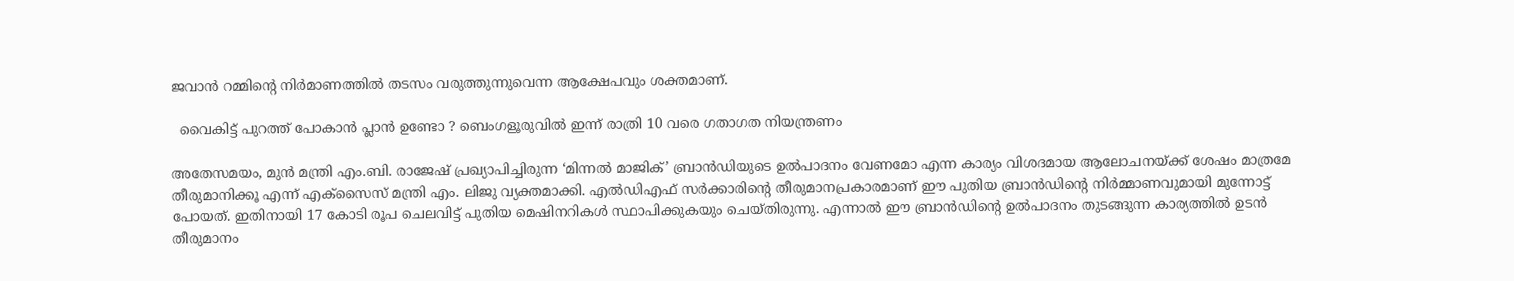ജവാൻ റമ്മിന്റെ നിർമാണത്തിൽ തടസം വരുത്തുന്നുവെന്ന ആക്ഷേപവും ശക്തമാണ്.

  വൈകിട്ട് പുറത്ത് പോകാൻ പ്ലാൻ ഉണ്ടോ ? ബെംഗളൂരുവിൽ ഇന്ന് രാത്രി 10 വരെ ഗതാഗത നിയന്ത്രണം

അതേസമയം, മുൻ മന്ത്രി എം.ബി. രാജേഷ് പ്രഖ്യാപിച്ചിരുന്ന ‘മിന്നൽ മാജിക്’ ബ്രാൻഡിയുടെ ഉൽപാദനം വേണമോ എന്ന കാര്യം വിശദമായ ആലോചനയ്ക്ക് ശേഷം മാത്രമേ തീരുമാനിക്കൂ എന്ന് എക്‌സൈസ് മന്ത്രി എം. ലിജു വ്യക്തമാക്കി. എൽഡിഎഫ് സർക്കാരിന്റെ തീരുമാനപ്രകാരമാണ് ഈ പുതിയ ബ്രാൻഡിന്റെ നിർമ്മാണവുമായി മുന്നോട്ട് പോയത്. ഇതിനായി 17 കോടി രൂപ ചെലവിട്ട് പുതിയ മെഷിനറികൾ സ്ഥാപിക്കുകയും ചെയ്തിരുന്നു. എന്നാൽ ഈ ബ്രാൻഡിന്റെ ഉൽപാദനം തുടങ്ങുന്ന കാര്യത്തിൽ ഉടൻ തീരുമാനം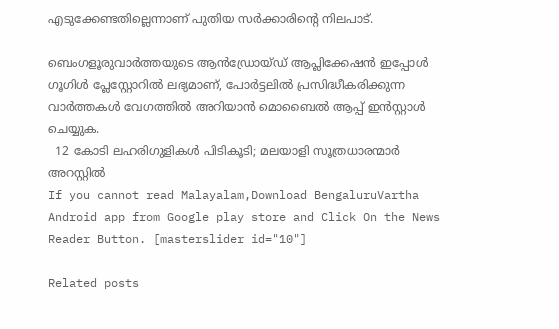എടുക്കേണ്ടതില്ലെന്നാണ് പുതിയ സർക്കാരിന്റെ നിലപാട്.

ബെംഗളൂരുവാർത്തയുടെ ആൻഡ്രോയ്ഡ് ആപ്ലിക്കേഷൻ ഇപ്പോൾ ഗൂഗിൾ പ്ലേസ്റ്റോറിൽ ലഭ്യമാണ്, പോർട്ടലിൽ പ്രസിദ്ധീകരിക്കുന്ന വാർത്തകൾ വേഗത്തിൽ അറിയാൻ മൊബൈൽ ആപ്പ് ഇൻസ്റ്റാൾ ചെയ്യുക.
  12 കോടി ലഹരിഗുളികൾ പിടികൂടി; മലയാളി സൂത്രധാരന്മാർ അറസ്റ്റിൽ
If you cannot read Malayalam,Download BengaluruVartha Android app from Google play store and Click On the News Reader Button. [masterslider id="10"]

Related posts